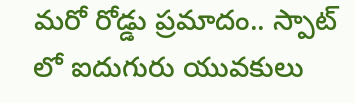మరో రోడ్డు ప్రమాదం.. స్పాట్ లో ఐదుగురు యువకులు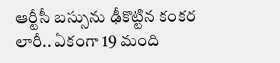ఆర్టీసీ బస్సును ఢీకొట్టిన కంకర లారీ.. ఏకంగా 19 మంది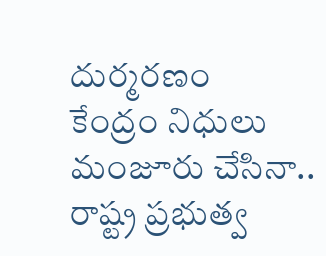దుర్మరణం
కేంద్రం నిధులు మంజూరు చేసినా.. రాష్ట్ర ప్రభుత్వ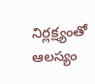నిర్లక్ష్యంతో ఆలస్యం